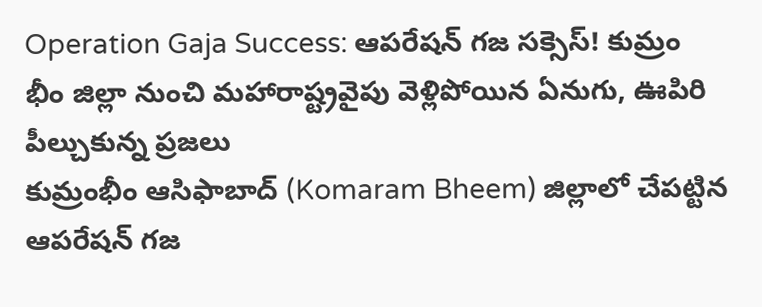Operation Gaja Success: ఆపరేషన్ గజ సక్సెస్! కుమ్రం భీం జిల్లా నుంచి మహారాష్ట్రవైపు వెళ్లిపోయిన ఏనుగు, ఊపిరి పీల్చుకున్న ప్రజలు
కుమ్రంభీం ఆసిఫాబాద్ (Komaram Bheem) జిల్లాలో చేపట్టిన ఆపరేషన్ గజ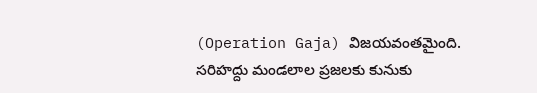(Operation Gaja) విజయవంతమైంది. సరిహద్దు మండలాల ప్రజలకు కునుకు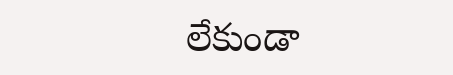లేకుండా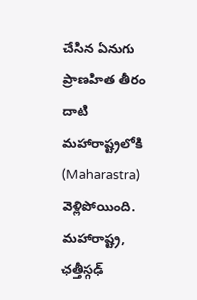చేసిన ఏనుగు ప్రాణహిత తీరం దాటి మహారాష్ట్రలోకి (Maharastra) వెళ్లిపోయింది. మహారాష్ట్ర, ఛత్తీస్గఢ్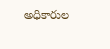అధికారుల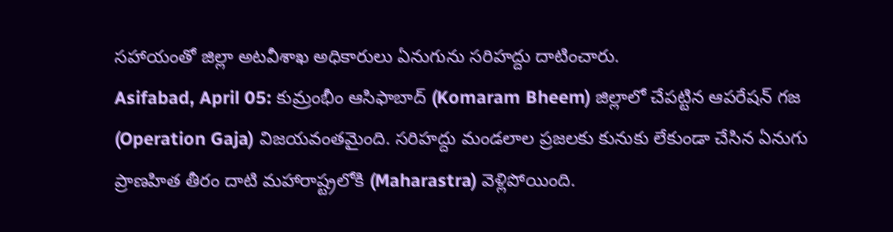సహాయంతో జిల్లా అటవీశాఖ అధికారులు ఏనుగును సరిహద్దు దాటించారు.
Asifabad, April 05: కుమ్రంభీం ఆసిఫాబాద్ (Komaram Bheem) జిల్లాలో చేపట్టిన ఆపరేషన్ గజ (Operation Gaja) విజయవంతమైంది. సరిహద్దు మండలాల ప్రజలకు కునుకు లేకుండా చేసిన ఏనుగు ప్రాణహిత తీరం దాటి మహారాష్ట్రలోకి (Maharastra) వెళ్లిపోయింది.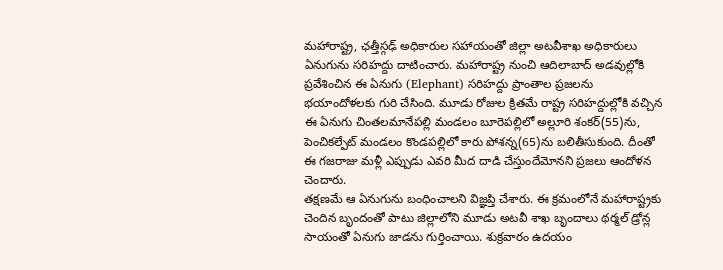మహారాష్ట్ర, ఛత్తీస్గఢ్ అధికారుల సహాయంతో జిల్లా అటవీశాఖ అధికారులు ఏనుగును సరిహద్దు దాటించారు. మహారాష్ట్ర నుంచి ఆదిలాబాద్ అడవుల్లోకి ప్రవేశించిన ఈ ఏనుగు (Elephant) సరిహద్దు ప్రాంతాల ప్రజలను భయాందోళలకు గురి చేసింది. మూడు రోజుల క్రితమే రాష్ట్ర సరిహద్దుల్లోకి వచ్చిన ఈ ఏనుగు చింతలమానేపల్లి మండలం బూరెపల్లిలో అల్లూరి శంకర్(55)ను, పెంచికల్పేట్ మండలం కొండపల్లిలో కారు పోశన్న(65)ను బలితీసుకుంది. దీంతో ఈ గజరాజు మళ్లీ ఎప్పుడు ఎవరి మీద దాడి చేస్తుందేమోనని ప్రజలు ఆందోళన చెందారు.
తక్షణమే ఆ ఏనుగును బంధించాలని విజ్ఞప్తి చేశారు. ఈ క్రమంలోనే మహారాష్ట్రకు చెందిన బృందంతో పాటు జిల్లాలోని మూడు అటవీ శాఖ బృందాలు థర్మల్ డ్రోన్ల సాయంతో ఏనుగు జాడను గుర్తించాయి. శుక్రవారం ఉదయం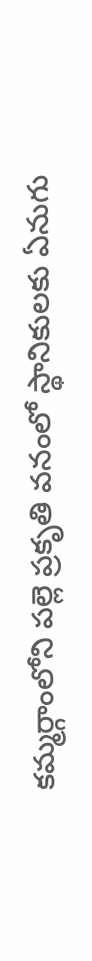కమ్మర్గాంలోని పల్లె ప్రకృతి వనంలో స్థానికులకు ఏనుగు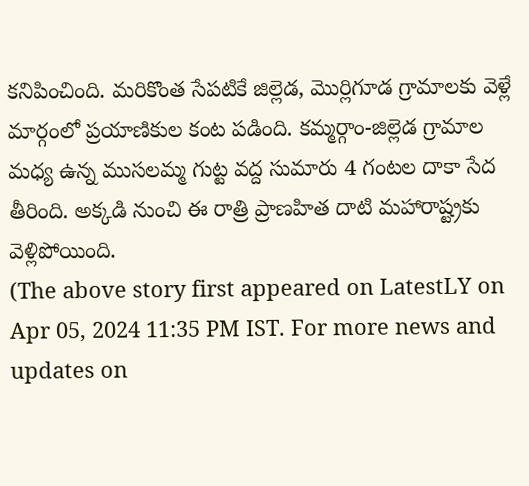కనిపించింది. మరికొంత సేపటికే జిల్లెడ, మొర్లిగూడ గ్రామాలకు వెళ్లే మార్గంలో ప్రయాణికుల కంట పడింది. కమ్మర్గాం-జిల్లెడ గ్రామాల మధ్య ఉన్న ముసలమ్మ గుట్ట వద్ద సుమారు 4 గంటల దాకా సేద తీరింది. అక్కడి నుంచి ఈ రాత్రి ప్రాణహిత దాటి మహారాష్ట్రకు వెళ్లిపోయింది.
(The above story first appeared on LatestLY on Apr 05, 2024 11:35 PM IST. For more news and updates on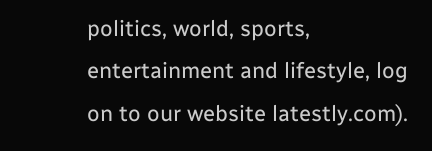politics, world, sports, entertainment and lifestyle, log on to our website latestly.com).